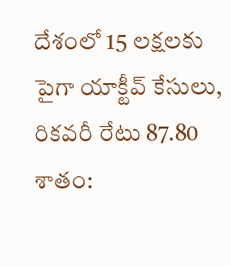దేశంలో 15 లక్షలకు పైగా యాక్టీవ్ కేసులు, రికవరీ రేటు 87.80 శాతం: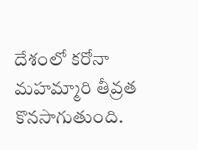దేశంలో కరోనా మహమ్మారి తీవ్రత కొనసాగుతుంది.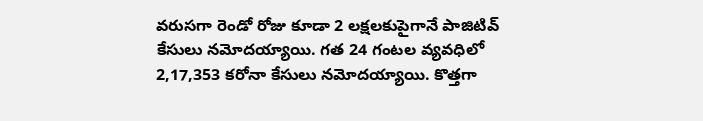వరుసగా రెండో రోజు కూడా 2 లక్షలకుపైగానే పాజిటివ్ కేసులు నమోదయ్యాయి. గత 24 గంటల వ్యవధిలో 2,17,353 కరోనా కేసులు నమోదయ్యాయి. కొత్తగా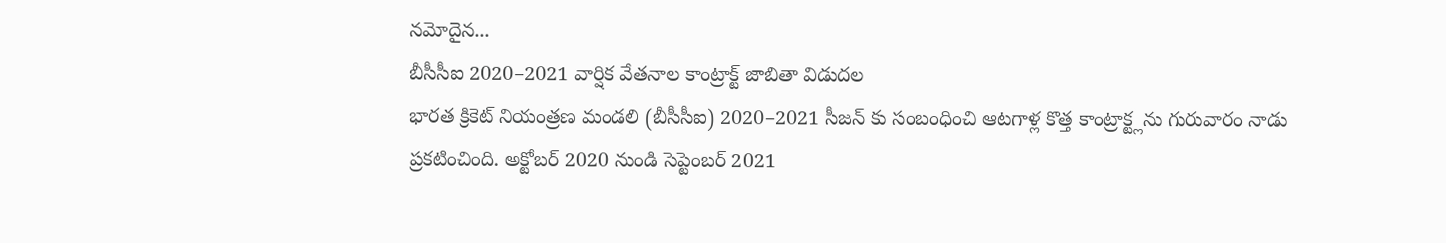నమోదైన...
బీసీసీఐ 2020–2021 వార్షిక వేతనాల కాంట్రాక్ట్ జాబితా విడుదల
భారత క్రికెట్ నియంత్రణ మండలి (బీసీసీఐ) 2020–2021 సీజన్ కు సంబంధించి ఆటగాళ్ల కొత్త కాంట్రాక్ట్లను గురువారం నాడు ప్రకటించింది. అక్టోబర్ 2020 నుండి సెప్టెంబర్ 2021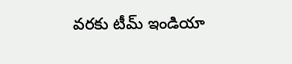వరకు టీమ్ ఇండియా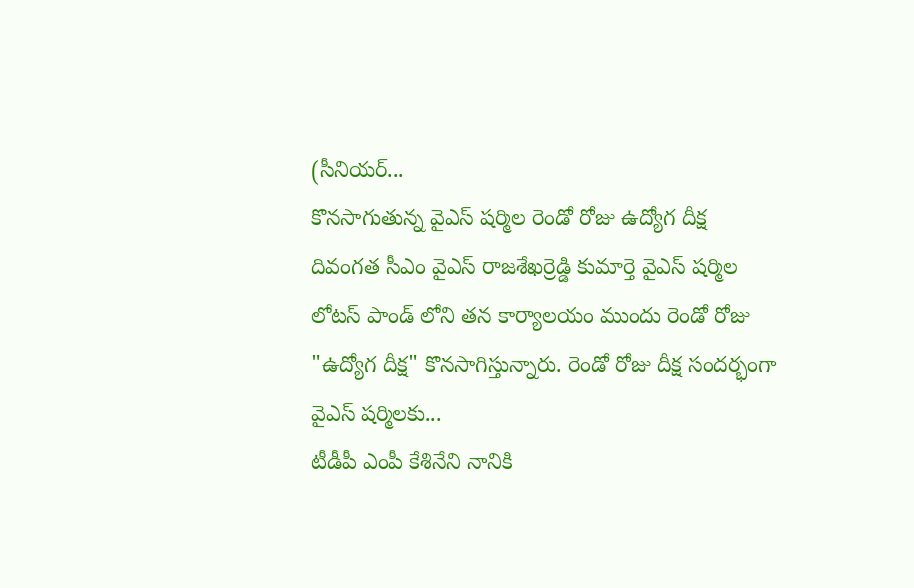(సీనియర్...
కొనసాగుతున్న వైఎస్ షర్మిల రెండో రోజు ఉద్యోగ దీక్ష
దివంగత సీఎం వైఎస్ రాజశేఖర్రెడ్డి కుమార్తె వైఎస్ షర్మిల లోటస్ పాండ్ లోని తన కార్యాలయం ముందు రెండో రోజు "ఉద్యోగ దీక్ష" కొనసాగిస్తున్నారు. రెండో రోజు దీక్ష సందర్భంగా వైఎస్ షర్మిలకు...
టీడీపీ ఎంపీ కేశినేని నానికి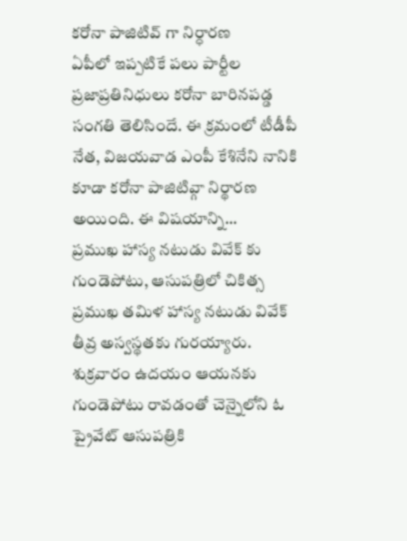కరోనా పాజిటివ్ గా నిర్ధారణ
ఏపీలో ఇప్పటికే పలు పార్టీల ప్రజాప్రతినిధులు కరోనా బారినపడ్డ సంగతి తెలిసిందే. ఈ క్రమంలో టీడీపీ నేత, విజయవాడ ఎంపీ కేశినేని నానికి కూడా కరోనా పాజిటివ్గా నిర్థారణ అయింది. ఈ విషయాన్ని...
ప్రముఖ హాస్య నటుడు వివేక్ కు గుండెపోటు, ఆసుపత్రిలో చికిత్స
ప్రముఖ తమిళ హాస్య నటుడు వివేక్ తీవ్ర అస్వస్థతకు గురయ్యారు. శుక్రవారం ఉదయం ఆయనకు గుండెపోటు రావడంతో చెన్నైలోని ఓ ప్రైవేట్ ఆసుపత్రికి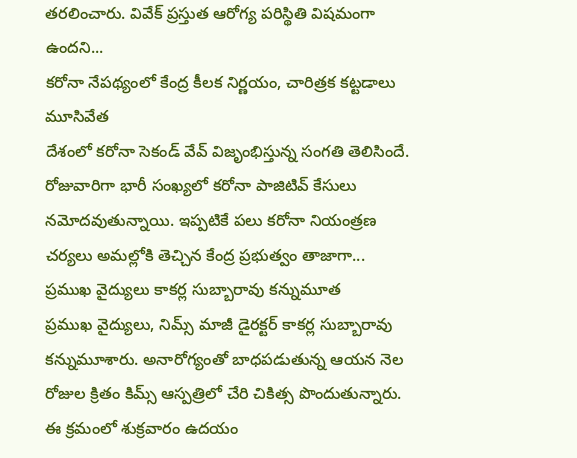తరలించారు. వివేక్ ప్రస్తుత ఆరోగ్య పరిస్థితి విషమంగా ఉందని...
కరోనా నేపథ్యంలో కేంద్ర కీలక నిర్ణయం, చారిత్రక కట్టడాలు మూసివేత
దేశంలో కరోనా సెకండ్ వేవ్ విజృంభిస్తున్న సంగతి తెలిసిందే. రోజువారిగా భారీ సంఖ్యలో కరోనా పాజిటివ్ కేసులు నమోదవుతున్నాయి. ఇప్పటికే పలు కరోనా నియంత్రణ చర్యలు అమల్లోకి తెచ్చిన కేంద్ర ప్రభుత్వం తాజాగా...
ప్రముఖ వైద్యులు కాకర్ల సుబ్బారావు కన్నుమూత
ప్రముఖ వైద్యులు, నిమ్స్ మాజీ డైరక్టర్ కాకర్ల సుబ్బారావు కన్నుమూశారు. అనారోగ్యంతో బాధపడుతున్న ఆయన నెల రోజుల క్రితం కిమ్స్ ఆస్పత్రిలో చేరి చికిత్స పొందుతున్నారు. ఈ క్రమంలో శుక్రవారం ఉదయం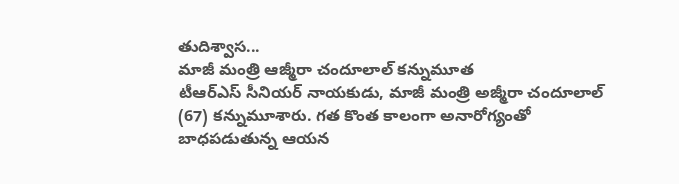తుదిశ్వాస...
మాజీ మంత్రి ఆజ్మీరా చందూలాల్ కన్నుమూత
టీఆర్ఎస్ సీనియర్ నాయకుడు, మాజీ మంత్రి అజ్మీరా చందూలాల్ (67) కన్నుమూశారు. గత కొంత కాలంగా అనారోగ్యంతో బాధపడుతున్న ఆయన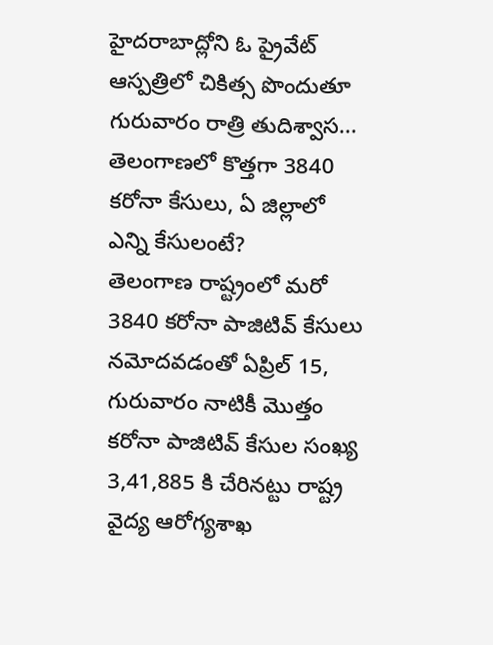హైదరాబాద్లోని ఓ ప్రైవేట్ ఆస్పత్రిలో చికిత్స పొందుతూ గురువారం రాత్రి తుదిశ్వాస...
తెలంగాణలో కొత్తగా 3840 కరోనా కేసులు, ఏ జిల్లాలో ఎన్ని కేసులంటే?
తెలంగాణ రాష్ట్రంలో మరో 3840 కరోనా పాజిటివ్ కేసులు నమోదవడంతో ఏప్రిల్ 15, గురువారం నాటికీ మొత్తం కరోనా పాజిటివ్ కేసుల సంఖ్య 3,41,885 కి చేరినట్టు రాష్ట్ర వైద్య ఆరోగ్యశాఖ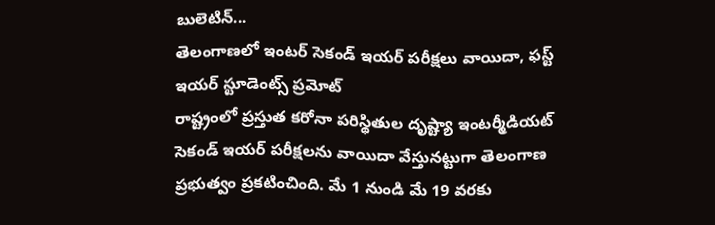బులెటిన్...
తెలంగాణలో ఇంటర్ సెకండ్ ఇయర్ పరీక్షలు వాయిదా, ఫస్ట్ ఇయర్ స్టూడెంట్స్ ప్రమోట్
రాష్ట్రంలో ప్రస్తుత కరోనా పరిస్థితుల దృష్ట్యా ఇంటర్మీడియట్ సెకండ్ ఇయర్ పరీక్షలను వాయిదా వేస్తునట్టుగా తెలంగాణ ప్రభుత్వం ప్రకటించింది. మే 1 నుండి మే 19 వరకు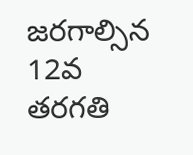జరగాల్సిన 12వ తరగతి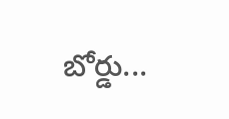బోర్డు...